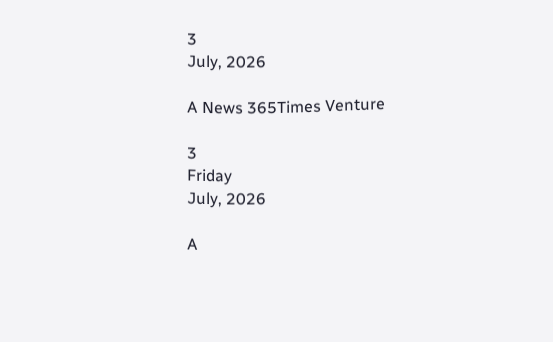3
July, 2026

A News 365Times Venture

3
Friday
July, 2026

A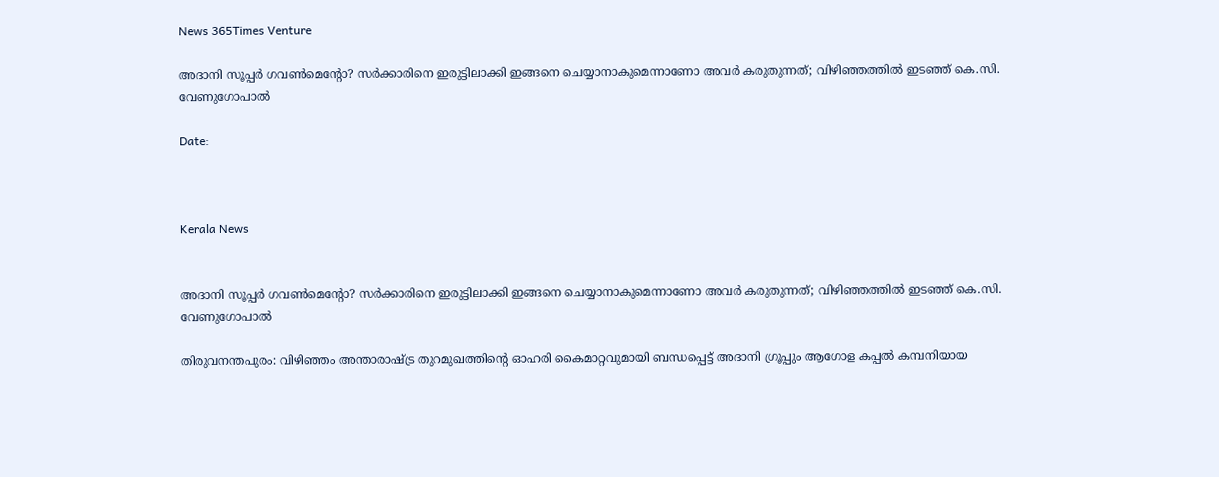News 365Times Venture

അദാനി സൂപ്പര്‍ ഗവണ്‍മെന്റോ? സര്‍ക്കാരിനെ ഇരുട്ടിലാക്കി ഇങ്ങനെ ചെയ്യാനാകുമെന്നാണോ അവര്‍ കരുതുന്നത്; വിഴിഞ്ഞത്തില്‍ ഇടഞ്ഞ് കെ.സി. വേണുഗോപാല്‍

Date:



Kerala News


അദാനി സൂപ്പര്‍ ഗവണ്‍മെന്റോ? സര്‍ക്കാരിനെ ഇരുട്ടിലാക്കി ഇങ്ങനെ ചെയ്യാനാകുമെന്നാണോ അവര്‍ കരുതുന്നത്; വിഴിഞ്ഞത്തില്‍ ഇടഞ്ഞ് കെ.സി. വേണുഗോപാല്‍

തിരുവനന്തപുരം: വിഴിഞ്ഞം അന്താരാഷ്ട്ര തുറമുഖത്തിന്റെ ഓഹരി കൈമാറ്റവുമായി ബന്ധപ്പെട്ട് അദാനി ഗ്രൂപ്പും ആഗോള കപ്പല്‍ കമ്പനിയായ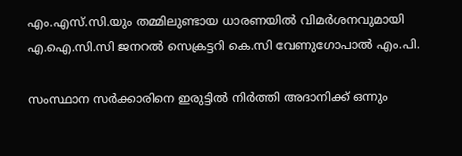എം.എസ്.സി.യും തമ്മിലുണ്ടായ ധാരണയില്‍ വിമര്‍ശനവുമായി എ.ഐ.സി.സി ജനറല്‍ സെക്രട്ടറി കെ.സി വേണുഗോപാല്‍ എം.പി.

സംസ്ഥാന സര്‍ക്കാരിനെ ഇരുട്ടില്‍ നിര്‍ത്തി അദാനിക്ക് ഒന്നും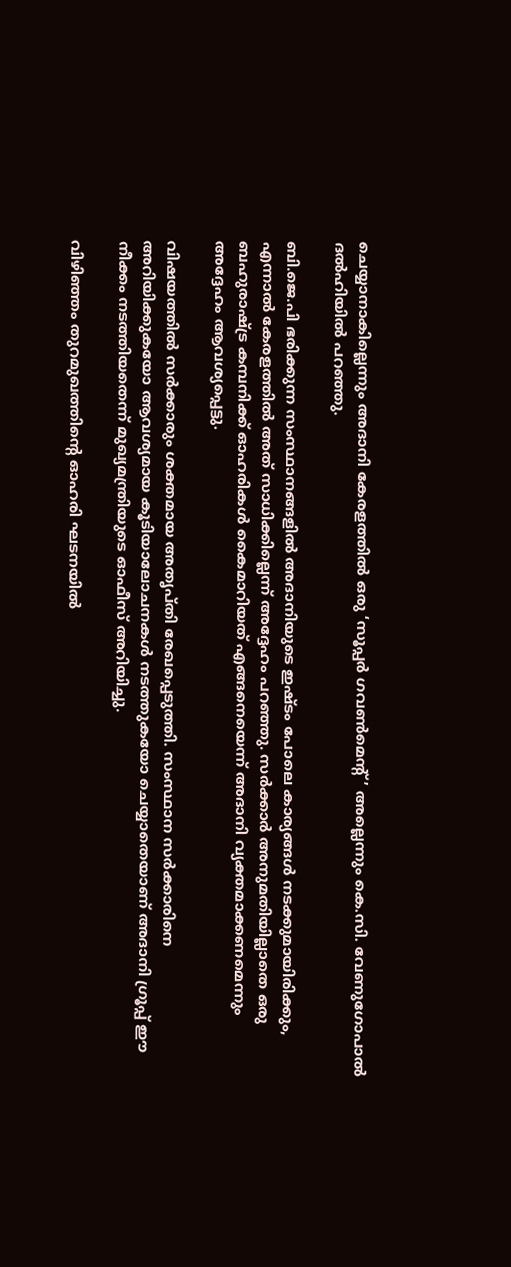ചെയ്യാനാകില്ലെന്നും അദാനി കേരളത്തില്‍ ഒരു ‘സൂപ്പര്‍ ഗവണ്‍മെന്റ്’ അല്ലെന്നും കെ.സി. വേണുഗോപാല്‍ ദല്‍ഹിയില്‍ പറഞ്ഞു.

ബി.ജെ.പി ഭരിക്കുന്ന സംസ്ഥാനങ്ങളില്‍ അദാനിയുടെ ഇഷ്ടം പോലെ കാര്യങ്ങള്‍ നടക്കുമായിരിക്കും, എന്നാല്‍ കേരളത്തില്‍ അത് സാധിക്കില്ലെന്ന് അദ്ദേഹം പറഞ്ഞു. സര്‍ക്കാര്‍ അനുമതിയില്ലാതെ ഒരു ബഹുരാഷ്ട്ര കമ്പനിക്ക് ഓഹരികള്‍ കൈമാറിയത് എങ്ങനെയെന്ന് അദാനി വ്യക്തമാക്കണമെന്നും അദ്ദേഹം ആവശ്യപ്പെട്ടു.

വിഷയത്തില്‍ സര്‍ക്കാരും ശക്തമായ അതൃപ്തി രേഖപ്പെടുത്തി. സംസ്ഥാന സര്‍ക്കാരിനെ അറിയിക്കുകയോ ആവശ്യമായ കൂടിയാലോചനകള്‍ നടത്തുകയോ ചെയ്യാതെയാണ് അദാനി ഗ്രൂപ്പ് ഈ നീക്കം നടത്തിയതെന്ന് മുഖ്യമന്ത്രിയുടെ ഓഫീസ് അറിയിച്ചു.

വിഴിഞ്ഞം തുറമുഖത്തിന്റെ ഓഹരി ഘടനയില്‍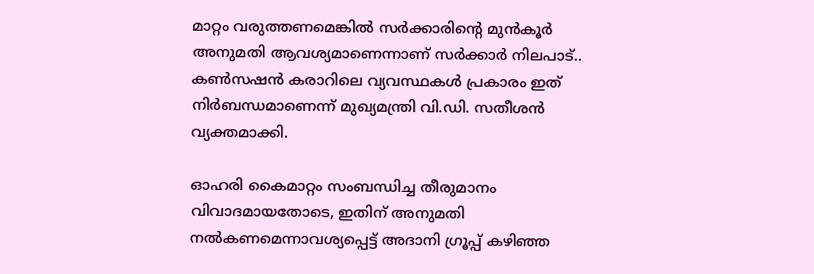മാറ്റം വരുത്തണമെങ്കില്‍ സര്‍ക്കാരിന്റെ മുന്‍കൂര്‍ അനുമതി ആവശ്യമാണെന്നാണ് സര്‍ക്കാര്‍ നിലപാട്.. കണ്‍സഷന്‍ കരാറിലെ വ്യവസ്ഥകള്‍ പ്രകാരം ഇത് നിര്‍ബന്ധമാണെന്ന് മുഖ്യമന്ത്രി വി.ഡി. സതീശന്‍ വ്യക്തമാക്കി.

ഓഹരി കൈമാറ്റം സംബന്ധിച്ച തീരുമാനം വിവാദമായതോടെ, ഇതിന് അനുമതി നല്‍കണമെന്നാവശ്യപ്പെട്ട് അദാനി ഗ്രൂപ്പ് കഴിഞ്ഞ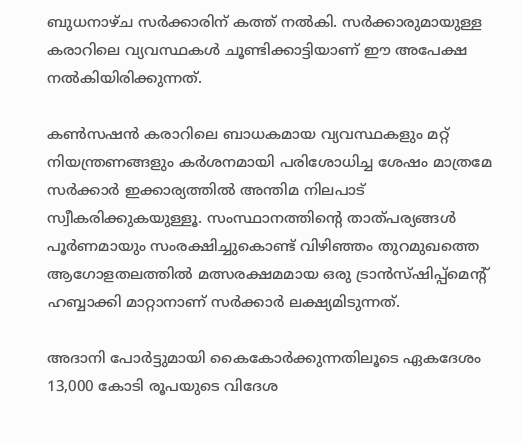ബുധനാഴ്ച സര്‍ക്കാരിന് കത്ത് നല്‍കി. സര്‍ക്കാരുമായുള്ള കരാറിലെ വ്യവസ്ഥകള്‍ ചൂണ്ടിക്കാട്ടിയാണ് ഈ അപേക്ഷ നല്‍കിയിരിക്കുന്നത്.

കണ്‍സഷന്‍ കരാറിലെ ബാധകമായ വ്യവസ്ഥകളും മറ്റ് നിയന്ത്രണങ്ങളും കര്‍ശനമായി പരിശോധിച്ച ശേഷം മാത്രമേ സര്‍ക്കാര്‍ ഇക്കാര്യത്തില്‍ അന്തിമ നിലപാട് സ്വീകരിക്കുകയുള്ളൂ. സംസ്ഥാനത്തിന്റെ താത്പര്യങ്ങള്‍ പൂര്‍ണമായും സംരക്ഷിച്ചുകൊണ്ട് വിഴിഞ്ഞം തുറമുഖത്തെ ആഗോളതലത്തില്‍ മത്സരക്ഷമമായ ഒരു ട്രാന്‍സ്ഷിപ്പ്മെന്റ് ഹബ്ബാക്കി മാറ്റാനാണ് സര്‍ക്കാര്‍ ലക്ഷ്യമിടുന്നത്.

അദാനി പോര്‍ട്ടുമായി കൈകോര്‍ക്കുന്നതിലൂടെ ഏകദേശം 13,000 കോടി രൂപയുടെ വിദേശ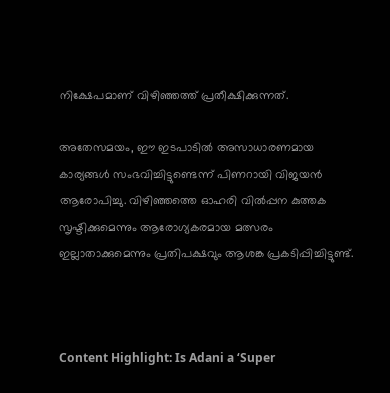നിക്ഷേപമാണ് വിഴിഞ്ഞത്ത് പ്രതീക്ഷിക്കുന്നത്.

അതേസമയം, ഈ ഇടപാടില്‍ അസാധാരണമായ കാര്യങ്ങള്‍ സംഭവിച്ചിട്ടുണ്ടെന്ന് പിണറായി വിജയന്‍ ആരോപിച്ചു. വിഴിഞ്ഞത്തെ ഓഹരി വില്‍പ്പന കുത്തക സൃഷ്ടിക്കുമെന്നും ആരോഗ്യകരമായ മത്സരം ഇല്ലാതാക്കുമെന്നും പ്രതിപക്ഷവും ആശങ്ക പ്രകടിപ്പിച്ചിട്ടുണ്ട്.



Content Highlight: Is Adani a ‘Super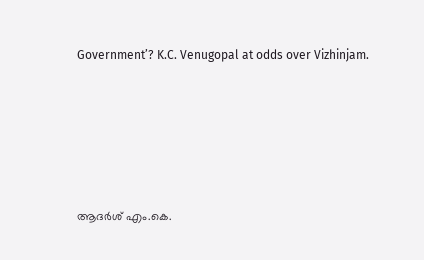Government’? K.C. Venugopal at odds over Vizhinjam.






ആദര്‍ശ് എം.കെ.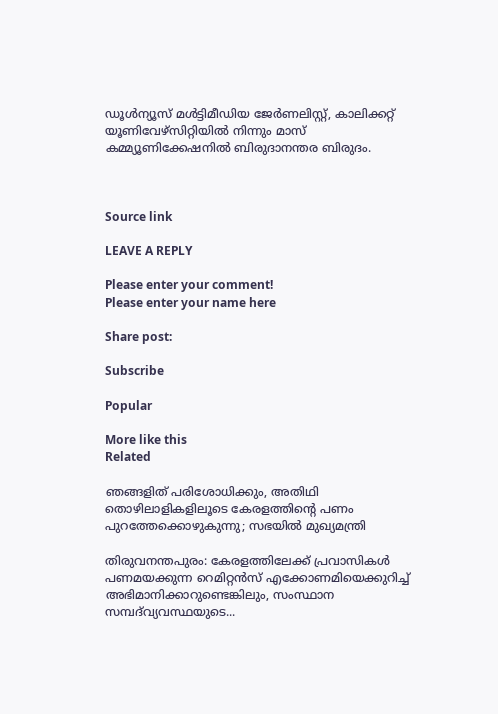ഡൂള്‍ന്യൂസ് മള്‍ട്ടിമീഡിയ ജേര്‍ണലിസ്റ്റ്, കാലിക്കറ്റ് യൂണിവേഴ്സിറ്റിയില്‍ നിന്നും മാസ് കമ്മ്യൂണിക്കേഷനില്‍ ബിരുദാനന്തര ബിരുദം.



Source link

LEAVE A REPLY

Please enter your comment!
Please enter your name here

Share post:

Subscribe

Popular

More like this
Related

ഞങ്ങളിത് പരിശോധിക്കും, അതിഥി തൊഴിലാളികളിലൂടെ കേരളത്തിന്റെ പണം പുറത്തേക്കൊഴുകുന്നു; സഭയില്‍ മുഖ്യമന്ത്രി

തിരുവനന്തപുരം: കേരളത്തിലേക്ക് പ്രവാസികള്‍ പണമയക്കുന്ന റെമിറ്റന്‍സ് എക്കോണമിയെക്കുറിച്ച് അഭിമാനിക്കാറുണ്ടെങ്കിലും, സംസ്ഥാന സമ്പദ്‌വ്യവസ്ഥയുടെ...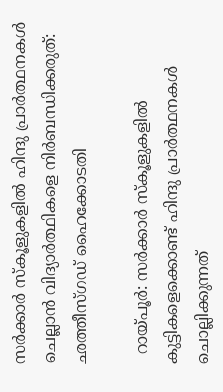സര്‍ക്കാര്‍ സ്‌കൂളുകളില്‍ ഹിന്ദു പ്രാര്‍ത്ഥനകള്‍ ചെല്ലാന്‍ വിദ്യാര്‍ത്ഥികളെ നിര്‍ബന്ധിക്കരുത്: ഛത്തീസ്ഗഡ് ഹൈക്കോടതി

  റായ്പൂര്‍: സര്‍ക്കാര്‍ സ്‌കൂളുകളില്‍ കുട്ടികളെക്കൊണ്ട് ഹിന്ദു പ്രാര്‍ത്ഥനകള്‍ ചൊല്ലിക്കുന്നത്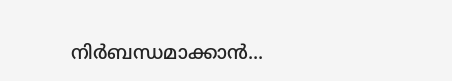നിര്‍ബന്ധമാക്കാന്‍...